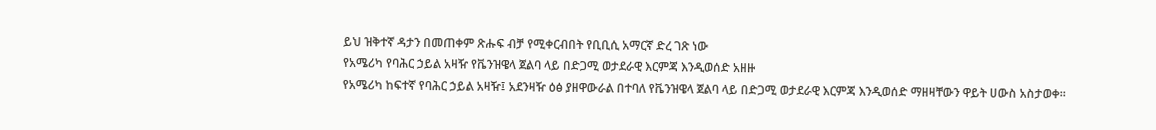ይህ ዝቅተኛ ዳታን በመጠቀም ጽሑፍ ብቻ የሚቀርብበት የቢቢሲ አማርኛ ድረ ገጽ ነው
የአሜሪካ የባሕር ኃይል አዛዥ የቬንዝዌላ ጀልባ ላይ በድጋሚ ወታደራዊ እርምጃ እንዲወሰድ አዘዙ
የአሜሪካ ከፍተኛ የባሕር ኃይል አዛዥ፤ አደንዛዥ ዕፅ ያዘዋውራል በተባለ የቬንዝዌላ ጀልባ ላይ በድጋሚ ወታደራዊ እርምጃ እንዲወሰድ ማዘዛቸውን ዋይት ሀውስ አስታወቀ።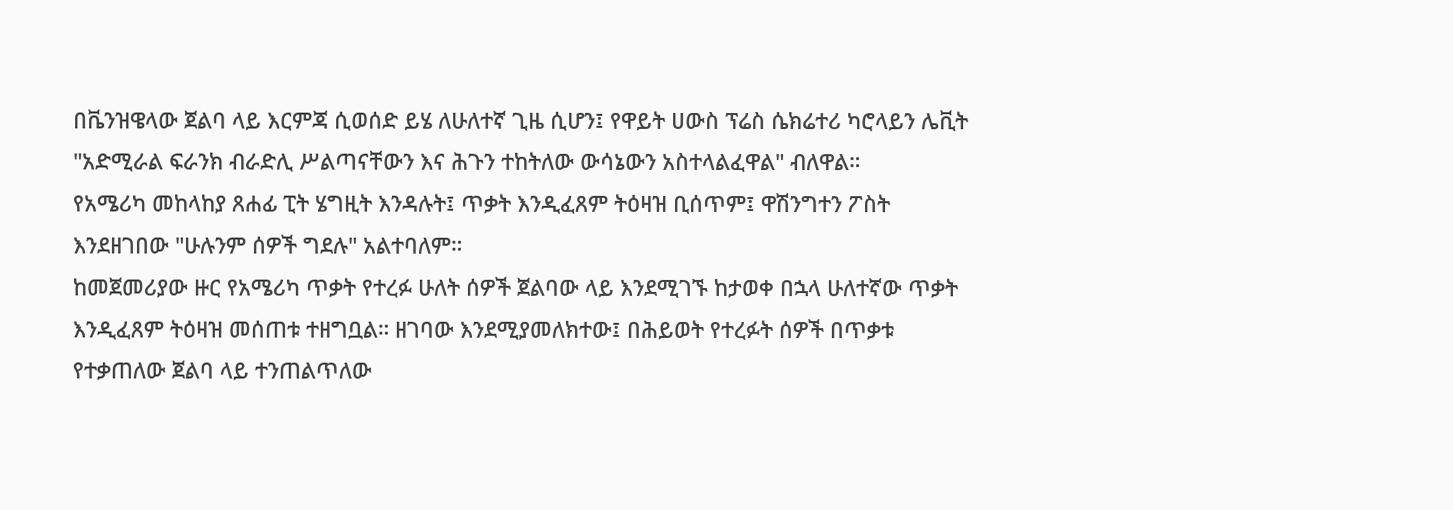በቬንዝዌላው ጀልባ ላይ እርምጃ ሲወሰድ ይሄ ለሁለተኛ ጊዜ ሲሆን፤ የዋይት ሀውስ ፕሬስ ሴክሬተሪ ካሮላይን ሌቪት "አድሚራል ፍራንክ ብራድሊ ሥልጣናቸውን እና ሕጉን ተከትለው ውሳኔውን አስተላልፈዋል" ብለዋል።
የአሜሪካ መከላከያ ጸሐፊ ፒት ሄግዚት እንዳሉት፤ ጥቃት እንዲፈጸም ትዕዛዝ ቢሰጥም፤ ዋሽንግተን ፖስት እንደዘገበው "ሁሉንም ሰዎች ግደሉ" አልተባለም።
ከመጀመሪያው ዙር የአሜሪካ ጥቃት የተረፉ ሁለት ሰዎች ጀልባው ላይ እንደሚገኙ ከታወቀ በኋላ ሁለተኛው ጥቃት እንዲፈጸም ትዕዛዝ መሰጠቱ ተዘግቧል። ዘገባው እንደሚያመለክተው፤ በሕይወት የተረፉት ሰዎች በጥቃቱ የተቃጠለው ጀልባ ላይ ተንጠልጥለው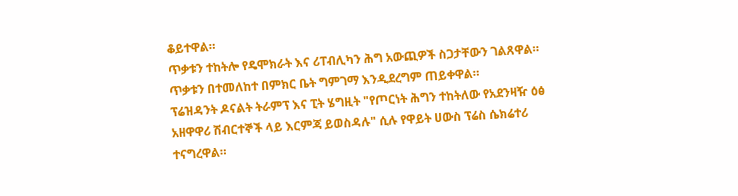ቆይተዋል።
ጥቃቱን ተከትሎ የዴሞክራት እና ሪፐብሊካን ሕግ አውጪዎች ስጋታቸውን ገልጸዋል። ጥቃቱን በተመለከተ በምክር ቤት ግምገማ እንዲደረግም ጠይቀዋል።
ፕሬዝዳንት ዶናልት ትራምፕ እና ፒት ሄግዚት "የጦርነት ሕግን ተከትለው የአደንዛዥ ዕፅ አዘዋዋሪ ሽብርተኞች ላይ እርምጃ ይወስዳሉ" ሲሉ የዋይት ሀውስ ፕሬስ ሴክሬተሪ ተናግረዋል።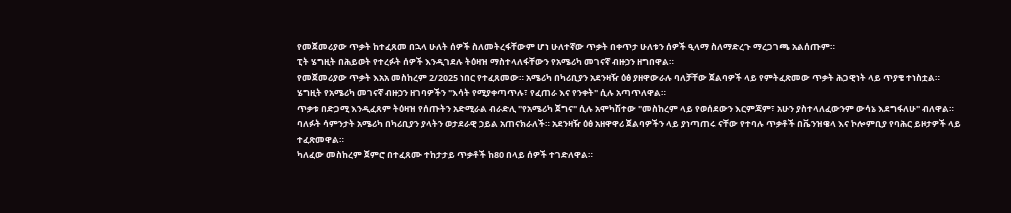የመጀመሪያው ጥቃት ከተፈጸመ በኋላ ሁለት ሰዎች ስለመትረፋቸውም ሆነ ሁለተኛው ጥቃት በቀጥታ ሁለቱን ሰዎች ዒላማ ስለማድረጉ ማረጋገጫ አልሰጡም።
ፒት ሄግዚት በሕይወት የተረፉት ሰዎች እንዲገደሉ ትዕዛዝ ማስተላለፋቸውን የአሜሪካ መገናኛ ብዙኃን ዘግበዋል።
የመጀመሪያው ጥቃት እአአ መስከረም 2/2025 ነበር የተፈጸመው። አሜሪካ በካሪቢያን አደንዛዥ ዕፅ ያዘዋውራሉ ባለቻቸው ጀልባዎች ላይ የምትፈጽመው ጥቃት ሕጋዊነት ላይ ጥያቄ ተነስቷል።
ሄግዚት የአሜሪካ መገናኛ ብዙኃን ዘገባዎችን "እሳት የሚያቀጣጥሉ፣ የፈጠራ እና የንቀት" ሲሉ አጣጥለዋል።
ጥቃቱ በድጋሚ እንዲፈጸም ትዕዛዝ የሰጡትን አድሚራል ብራድሊ "የአሜሪካ ጀግና" ሲሉ አሞካሽተው "መስከረም ላይ የወሰደውን እርምጃም፣ አሁን ያስተላለፈውንም ውሳኔ እደግፋለሁ" ብለዋል።
ባለፉት ሳምንታት አሜሪካ በካሪቢያን ያላትን ወታደራዊ ኃይል አጠናክራለች። አደንዛዥ ዕፅ አዘዋዋሪ ጀልባዎችን ላይ ያነጣጠሩ ናቸው የተባሉ ጥቃቶች በቬንዝዌላ እና ኮሎምቢያ የባሕር ይዞታዎች ላይ ተፈጽመዋል።
ካለፈው መስከረም ጀምሮ በተፈጸሙ ተከታታይ ጥቃቶች ከ80 በላይ ሰዎች ተገድለዋል።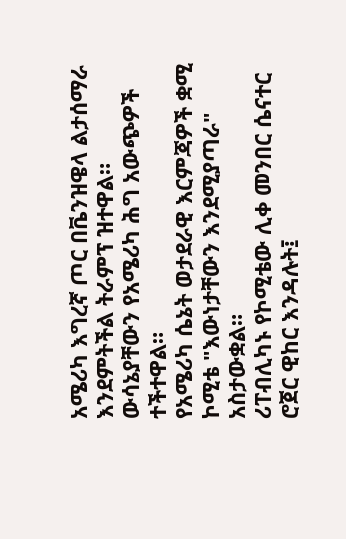አሜሪካ እግረኛ ጦር በቬንዝዌላ ልታሰማራ እንደምትችል ትራምፕ ዝተዋል። ውሳኔያቸውን የአሜሪካ ሕግ አውጭዎች ተችተዋል።
የአሜሪካ ሴኔት ወታደራዊ እርምጃዎች ቋሚ ኮሚቴ "እውነታቸውን እንደሚያጣራ" አስታውቋል።
ሪፐብሊካኑ የኮሚቴው ሊቀ መንበር ሴናተር ሮጀር ዊከር እንዳሉት፤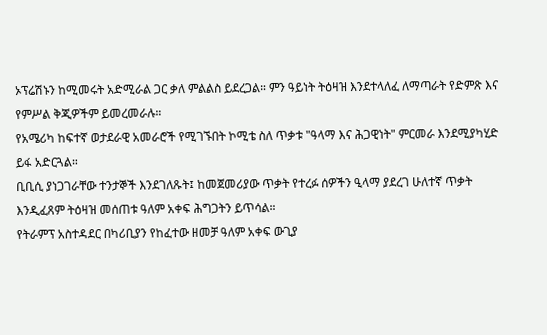ኦፕሬሽኑን ከሚመሩት አድሚራል ጋር ቃለ ምልልስ ይደረጋል። ምን ዓይነት ትዕዛዝ እንደተላለፈ ለማጣራት የድምጽ እና የምሥል ቅጂዎችም ይመረመራሉ።
የአሜሪካ ከፍተኛ ወታደራዊ አመራሮች የሚገኙበት ኮሚቴ ስለ ጥቃቱ "ዓላማ እና ሕጋዊነት" ምርመራ እንደሚያካሂድ ይፋ አድርጓል።
ቢቢሲ ያነጋገራቸው ተንታኞች እንደገለጹት፤ ከመጀመሪያው ጥቃት የተረፉ ሰዎችን ዒላማ ያደረገ ሁለተኛ ጥቃት እንዲፈጸም ትዕዛዝ መሰጠቱ ዓለም አቀፍ ሕግጋትን ይጥሳል።
የትራምፕ አስተዳደር በካሪቢያን የከፈተው ዘመቻ ዓለም አቀፍ ውጊያ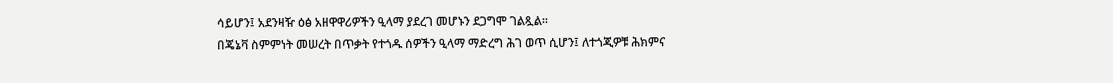ሳይሆን፤ አደንዛዥ ዕፅ አዘዋዋሪዎችን ዒላማ ያደረገ መሆኑን ደጋግሞ ገልጿል።
በጄኔቫ ስምምነት መሠረት በጥቃት የተጎዱ ሰዎችን ዒላማ ማድረግ ሕገ ወጥ ሲሆን፤ ለተጎጂዎቹ ሕክምና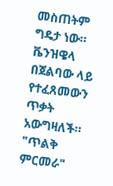መስጠትም ግዴታ ነው።
ቬንዝዌላ በጀልባው ላይ የተፈጸመውን ጥቃት አውግዛለች። "ጥልቅ ምርመራ"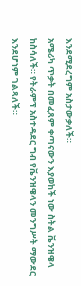እንደሚደረግም አስታውቃለች።
አሜሪካ ጥቃት በመፈጸም ቀጣናውን እያወከች ነው ስትል ቬንዝዌላ ከስሳለች። የትራምፕ አስተዳደር ግብ የቬንዝዌላን መንግሥት ማውደር እንደሆነም ገልጻለች።